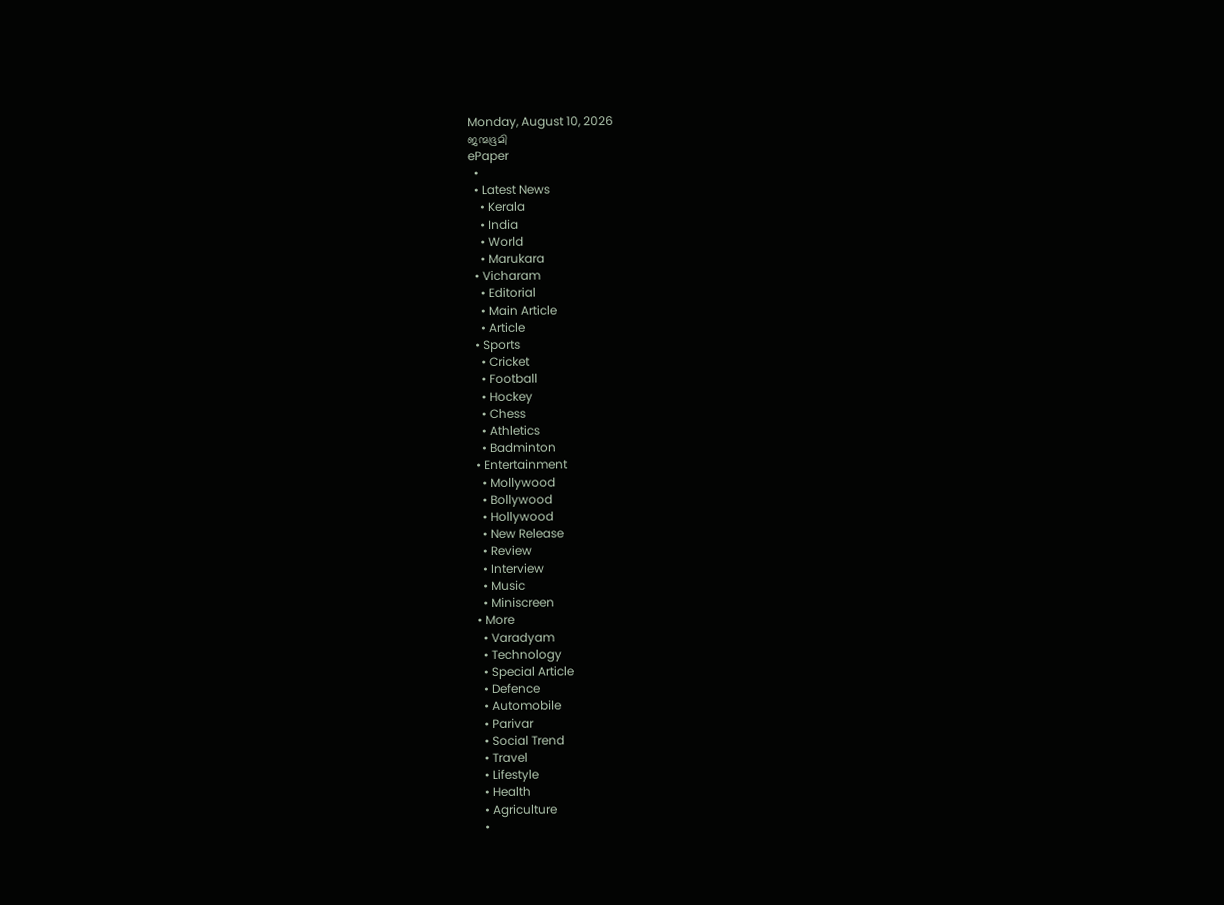Monday, August 10, 2026
ജന്മഭൂമി
ePaper
  •
  • Latest News
    • Kerala
    • India
    • World
    • Marukara
  • Vicharam
    • Editorial
    • Main Article
    • Article
  • Sports
    • Cricket
    • Football
    • Hockey
    • Chess
    • Athletics
    • Badminton
  • Entertainment
    • Mollywood
    • Bollywood
    • Hollywood
    • New Release
    • Review
    • Interview
    • Music
    • Miniscreen
  • More
    • Varadyam
    • Technology
    • Special Article
    • Defence
    • Automobile
    • Parivar
    • Social Trend
    • Travel
    • Lifestyle
    • Health
    • Agriculture
    •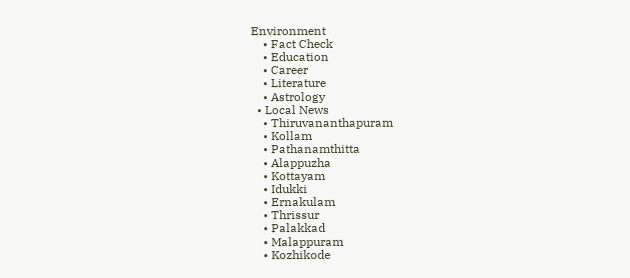Environment
    • Fact Check
    • Education
    • Career
    • Literature
    • Astrology
  • Local News
    • Thiruvananthapuram
    • Kollam
    • Pathanamthitta
    • Alappuzha
    • Kottayam
    • Idukki
    • Ernakulam
    • Thrissur
    • Palakkad
    • Malappuram
    • Kozhikode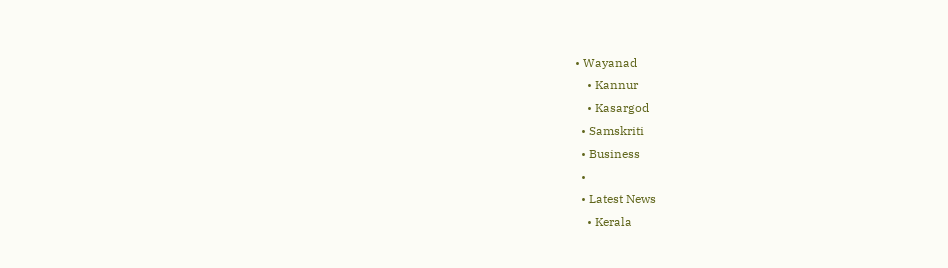• Wayanad
    • Kannur
    • Kasargod
  • Samskriti
  • Business
  •
  • Latest News
    • Kerala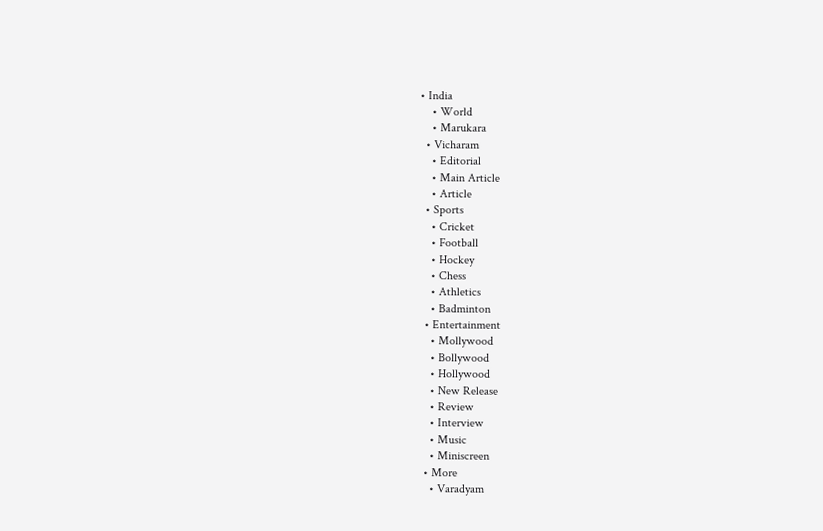• India
    • World
    • Marukara
  • Vicharam
    • Editorial
    • Main Article
    • Article
  • Sports
    • Cricket
    • Football
    • Hockey
    • Chess
    • Athletics
    • Badminton
  • Entertainment
    • Mollywood
    • Bollywood
    • Hollywood
    • New Release
    • Review
    • Interview
    • Music
    • Miniscreen
  • More
    • Varadyam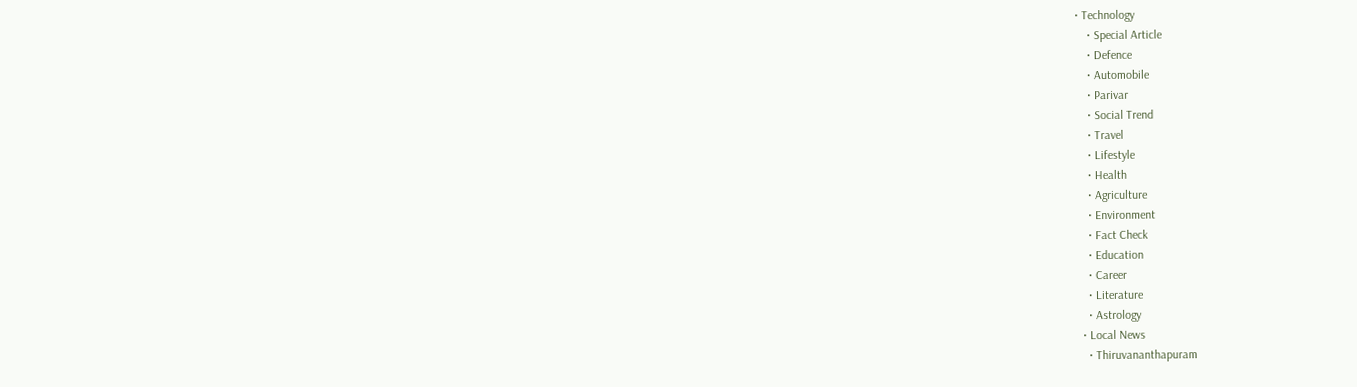• Technology
    • Special Article
    • Defence
    • Automobile
    • Parivar
    • Social Trend
    • Travel
    • Lifestyle
    • Health
    • Agriculture
    • Environment
    • Fact Check
    • Education
    • Career
    • Literature
    • Astrology
  • Local News
    • Thiruvananthapuram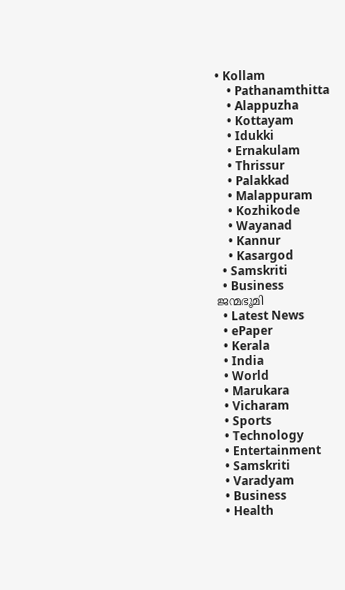• Kollam
    • Pathanamthitta
    • Alappuzha
    • Kottayam
    • Idukki
    • Ernakulam
    • Thrissur
    • Palakkad
    • Malappuram
    • Kozhikode
    • Wayanad
    • Kannur
    • Kasargod
  • Samskriti
  • Business
ജന്മഭൂമി
  • Latest News
  • ePaper
  • Kerala
  • India
  • World
  • Marukara
  • Vicharam
  • Sports
  • Technology
  • Entertainment
  • Samskriti
  • Varadyam
  • Business
  • Health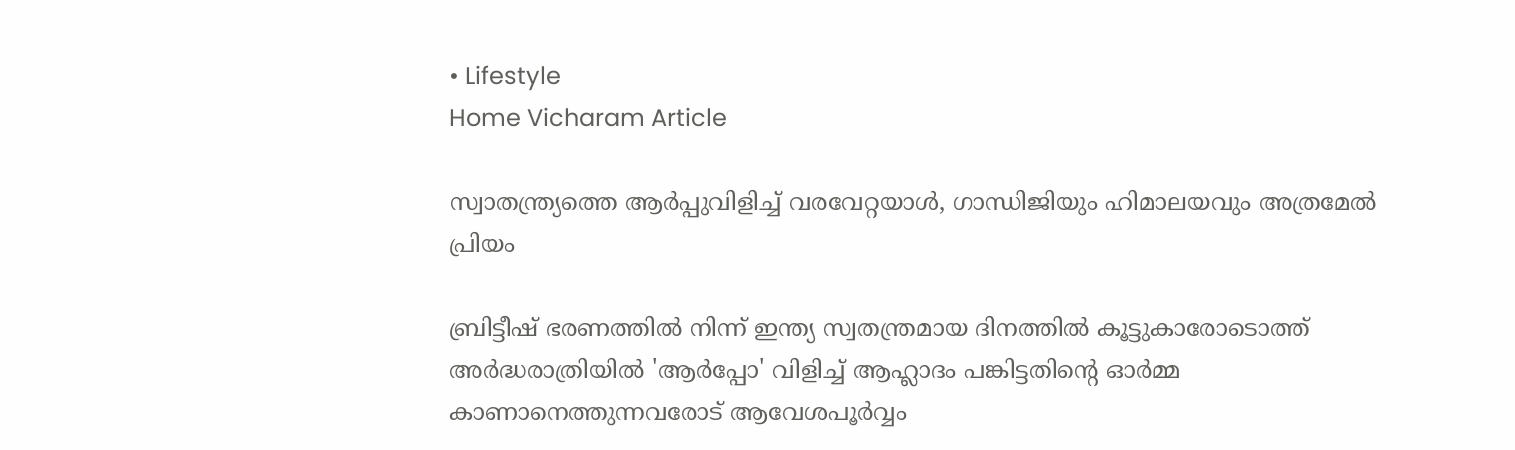• Lifestyle
Home Vicharam Article

സ്വാതന്ത്ര്യത്തെ ആര്‍പ്പുവിളിച്ച് വരവേറ്റയാള്‍, ഗാന്ധിജിയും ഹിമാലയവും അത്രമേല്‍ പ്രിയം

ബ്രിട്ടീഷ് ഭരണത്തില്‍ നിന്ന് ഇന്ത്യ സ്വതന്ത്രമായ ദിനത്തില്‍ കൂട്ടുകാരോടൊത്ത് അര്‍ദ്ധരാത്രിയില്‍ 'ആര്‍പ്പോ' വിളിച്ച് ആഹ്ലാദം പങ്കിട്ടതിന്റെ ഓര്‍മ്മ കാണാനെത്തുന്നവരോട് ആവേശപൂര്‍വ്വം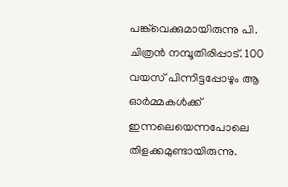പങ്ക്‌വെക്കുമായിരുന്നു പി. ചിത്രന്‍ നമ്പൂതിരിപ്പാട്. 100 വയസ് പിന്നിട്ടപ്പോഴും ആ ഓര്‍മ്മകള്‍ക്ക് ഇന്നലെയെന്നപോലെ തിളക്കമുണ്ടായിരുന്നു.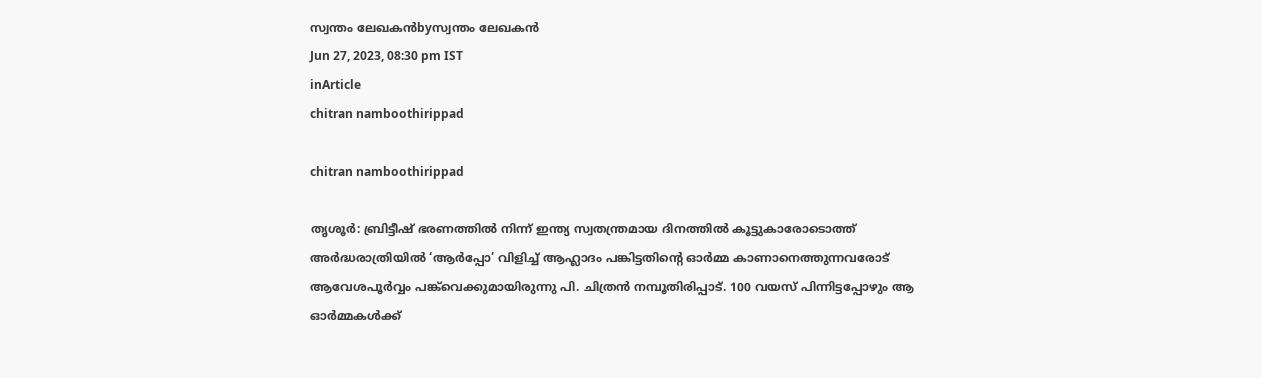സ്വന്തം ലേഖകന്‍byസ്വന്തം ലേഖകന്‍
Jun 27, 2023, 08:30 pm IST
inArticle
chitran namboothirippad

chitran namboothirippad

തൃശൂര്‍: ബ്രിട്ടീഷ് ഭരണത്തില്‍ നിന്ന് ഇന്ത്യ സ്വതന്ത്രമായ ദിനത്തില്‍ കൂട്ടുകാരോടൊത്ത് അര്‍ദ്ധരാത്രിയില്‍ ‘ആര്‍പ്പോ’ വിളിച്ച് ആഹ്ലാദം പങ്കിട്ടതിന്റെ ഓര്‍മ്മ കാണാനെത്തുന്നവരോട് ആവേശപൂര്‍വ്വം പങ്ക്‌വെക്കുമായിരുന്നു പി. ചിത്രന്‍ നമ്പൂതിരിപ്പാട്. 100 വയസ് പിന്നിട്ടപ്പോഴും ആ ഓര്‍മ്മകള്‍ക്ക്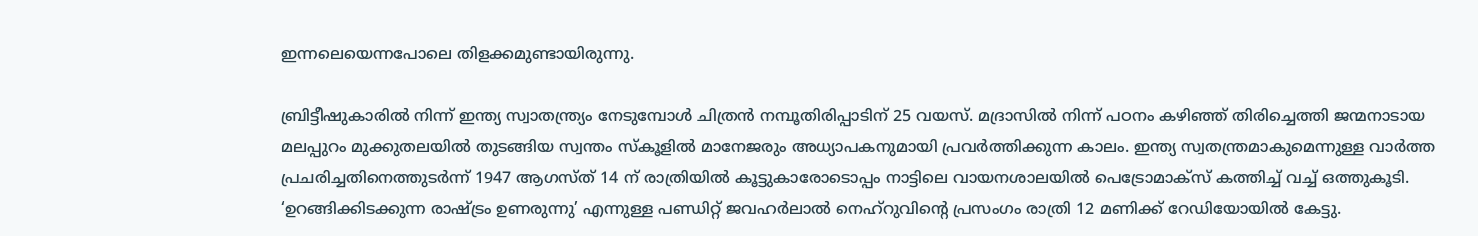ഇന്നലെയെന്നപോലെ തിളക്കമുണ്ടായിരുന്നു.

ബ്രിട്ടീഷുകാരില്‍ നിന്ന് ഇന്ത്യ സ്വാതന്ത്ര്യം നേടുമ്പോള്‍ ചിത്രന്‍ നമ്പൂതിരിപ്പാടിന് 25 വയസ്. മദ്രാസില്‍ നിന്ന് പഠനം കഴിഞ്ഞ് തിരിച്ചെത്തി ജന്മനാടായ മലപ്പുറം മുക്കുതലയില്‍ തുടങ്ങിയ സ്വന്തം സ്‌കൂളില്‍ മാനേജരും അധ്യാപകനുമായി പ്രവര്‍ത്തിക്കുന്ന കാലം. ഇന്ത്യ സ്വതന്ത്രമാകുമെന്നുള്ള വാര്‍ത്ത പ്രചരിച്ചതിനെത്തുടര്‍ന്ന് 1947 ആഗസ്ത് 14 ന് രാത്രിയില്‍ കൂട്ടുകാരോടൊപ്പം നാട്ടിലെ വായനശാലയില്‍ പെട്രോമാക്സ് കത്തിച്ച് വച്ച് ഒത്തുകൂടി. ‘ഉറങ്ങിക്കിടക്കുന്ന രാഷ്‌ട്രം ഉണരുന്നു’ എന്നുള്ള പണ്ഡിറ്റ് ജവഹര്‍ലാല്‍ നെഹ്റുവിന്റെ പ്രസംഗം രാത്രി 12 മണിക്ക് റേഡിയോയില്‍ കേട്ടു.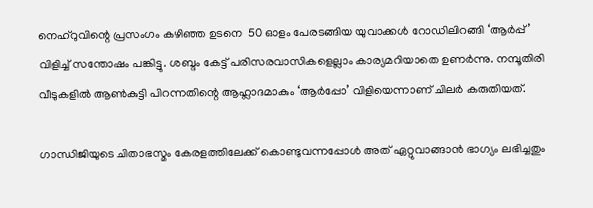നെഹ്റുവിന്റെ പ്രസംഗം കഴിഞ്ഞ ഉടനെ  50 ഓളം പേരടങ്ങിയ യുവാക്കള്‍ റോഡിലിറങ്ങി ‘ആര്‍പ്പ്’ വിളിച്ച് സന്തോഷം പങ്കിട്ടു. ശബ്ദം കേട്ട് പരിസരവാസികളെല്ലാം കാര്യമറിയാതെ ഉണര്‍ന്നു. നമ്പൂതിരി വീടുകളില്‍ ആണ്‍കുട്ടി പിറന്നതിന്റെ ആഹ്ലാദമാകും ‘ആര്‍പ്പോ’ വിളിയെന്നാണ് ചിലര്‍ കരുതിയത്.

ഗാന്ധിജിയുടെ ചിതാഭസ്മം കേരളത്തിലേക്ക് കൊണ്ടുവന്നപ്പോള്‍ അത് ഏറ്റുവാങ്ങാന്‍ ഭാഗ്യം ലഭിച്ചതും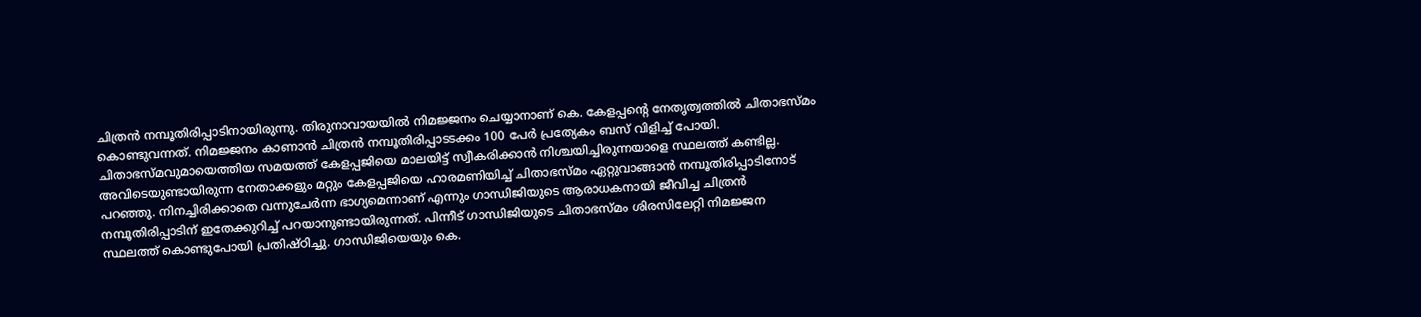ചിത്രന്‍ നമ്പൂതിരിപ്പാടിനായിരുന്നു. തിരുനാവായയില്‍ നിമജ്ജനം ചെയ്യാനാണ് കെ. കേളപ്പന്റെ നേതൃത്വത്തില്‍ ചിതാഭസ്മം കൊണ്ടുവന്നത്. നിമജ്ജനം കാണാന്‍ ചിത്രന്‍ നമ്പൂതിരിപ്പാടടക്കം 100 പേര്‍ പ്രത്യേകം ബസ് വിളിച്ച് പോയി. ചിതാഭസ്മവുമായെത്തിയ സമയത്ത് കേളപ്പജിയെ മാലയിട്ട് സ്വീകരിക്കാന്‍ നിശ്ചയിച്ചിരുന്നയാളെ സ്ഥലത്ത് കണ്ടില്ല. അവിടെയുണ്ടായിരുന്ന നേതാക്കളും മറ്റും കേളപ്പജിയെ ഹാരമണിയിച്ച് ചിതാഭസ്മം ഏറ്റുവാങ്ങാന്‍ നമ്പൂതിരിപ്പാടിനോട് പറഞ്ഞു. നിനച്ചിരിക്കാതെ വന്നുചേര്‍ന്ന ഭാഗ്യമെന്നാണ് എന്നും ഗാന്ധിജിയുടെ ആരാധകനായി ജീവിച്ച ചിത്രന്‍ നമ്പൂതിരിപ്പാടിന് ഇതേക്കുറിച്ച് പറയാനുണ്ടായിരുന്നത്. പിന്നീട് ഗാന്ധിജിയുടെ ചിതാഭസ്മം ശിരസിലേറ്റി നിമജ്ജന സ്ഥലത്ത് കൊണ്ടുപോയി പ്രതിഷ്ഠിച്ചു. ഗാന്ധിജിയെയും കെ.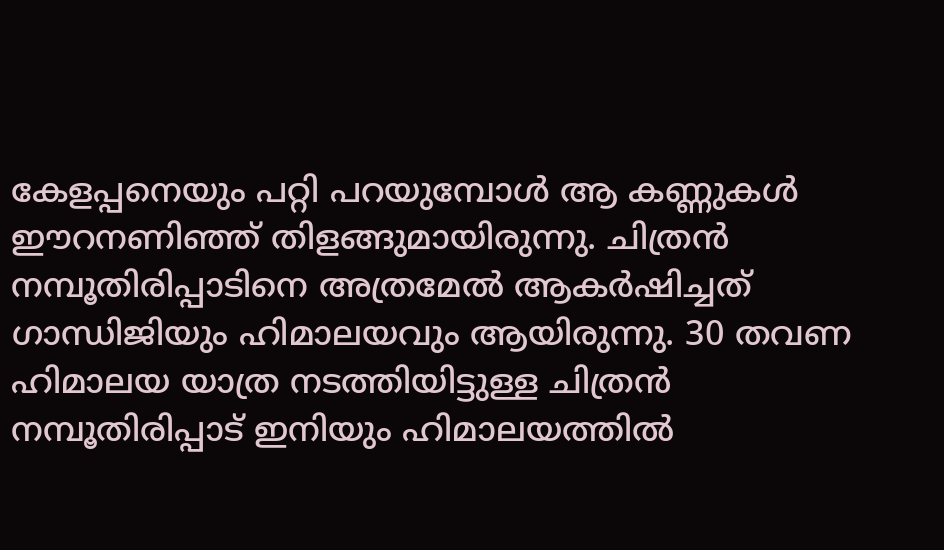കേളപ്പനെയും പറ്റി പറയുമ്പോള്‍ ആ കണ്ണുകള്‍ ഈറനണിഞ്ഞ് തിളങ്ങുമായിരുന്നു. ചിത്രന്‍ നമ്പൂതിരിപ്പാടിനെ അത്രമേല്‍ ആകര്‍ഷിച്ചത് ഗാന്ധിജിയും ഹിമാലയവും ആയിരുന്നു. 30 തവണ ഹിമാലയ യാത്ര നടത്തിയിട്ടുള്ള ചിത്രന്‍ നമ്പൂതിരിപ്പാട് ഇനിയും ഹിമാലയത്തില്‍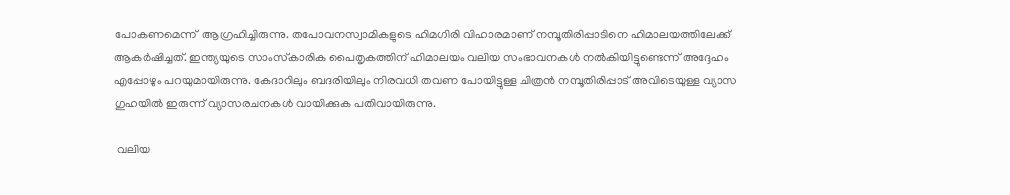പോകണമെന്ന്  ആഗ്രഹിച്ചിരുന്നു. തപോവനസ്വാമികളുടെ ഹിമഗിരി വിഹാരമാണ് നമ്പൂതിരിപ്പാടിനെ ഹിമാലയത്തിലേക്ക് ആകര്‍ഷിച്ചത്. ഇന്ത്യയുടെ സാംസ്‌കാരിക പൈതൃകത്തിന് ഹിമാലയം വലിയ സംഭാവനകള്‍ നല്‍കിയിട്ടുണ്ടെന്ന് അദ്ദേഹം എപ്പോഴും പറയുമായിരുന്നു. കേദാറിലും ബദരിയിലും നിരവധി തവണ പോയിട്ടുള്ള ചിത്രന്‍ നമ്പൂതിരിപ്പാട് അവിടെയുള്ള വ്യാസ ഗുഹയില്‍ ഇരുന്ന് വ്യാസരചനകള്‍ വായിക്കുക പതിവായിരുന്നു.

 വലിയ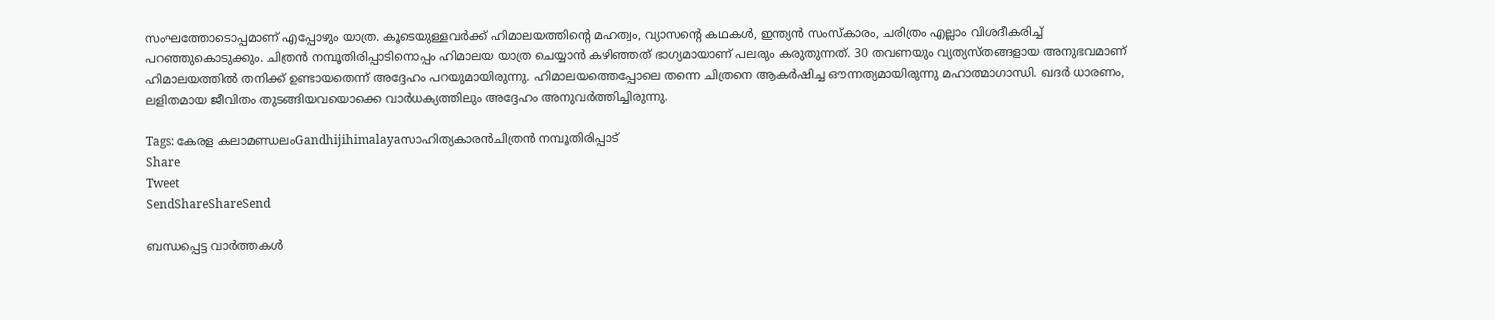സംഘത്തോടൊപ്പമാണ് എപ്പോഴും യാത്ര. കൂടെയുള്ളവര്‍ക്ക് ഹിമാലയത്തിന്റെ മഹത്വം, വ്യാസന്റെ കഥകള്‍, ഇന്ത്യന്‍ സംസ്‌കാരം, ചരിത്രം എല്ലാം വിശദീകരിച്ച് പറഞ്ഞുകൊടുക്കും. ചിത്രന്‍ നമ്പൂതിരിപ്പാടിനൊപ്പം ഹിമാലയ യാത്ര ചെയ്യാന്‍ കഴിഞ്ഞത് ഭാഗ്യമായാണ് പലരും കരുതുന്നത്. 30 തവണയും വ്യത്യസ്തങ്ങളായ അനുഭവമാണ് ഹിമാലയത്തില്‍ തനിക്ക് ഉണ്ടായതെന്ന് അദ്ദേഹം പറയുമായിരുന്നു. ഹിമാലയത്തെപ്പോലെ തന്നെ ചിത്രനെ ആകര്‍ഷിച്ച ഔന്നത്യമായിരുന്നു മഹാത്മാഗാന്ധി. ഖദര്‍ ധാരണം, ലളിതമായ ജീവിതം തുടങ്ങിയവയൊക്കെ വാര്‍ധക്യത്തിലും അദ്ദേഹം അനുവര്‍ത്തിച്ചിരുന്നു.

Tags: കേരള കലാമണ്ഡലംGandhijihimalayaസാഹിത്യകാരന്‍ചിത്രന്‍ നമ്പൂതിരിപ്പാട്‌
Share
Tweet
SendShareShareSend

ബന്ധപ്പെട്ട വാര്‍ത്തകള്‍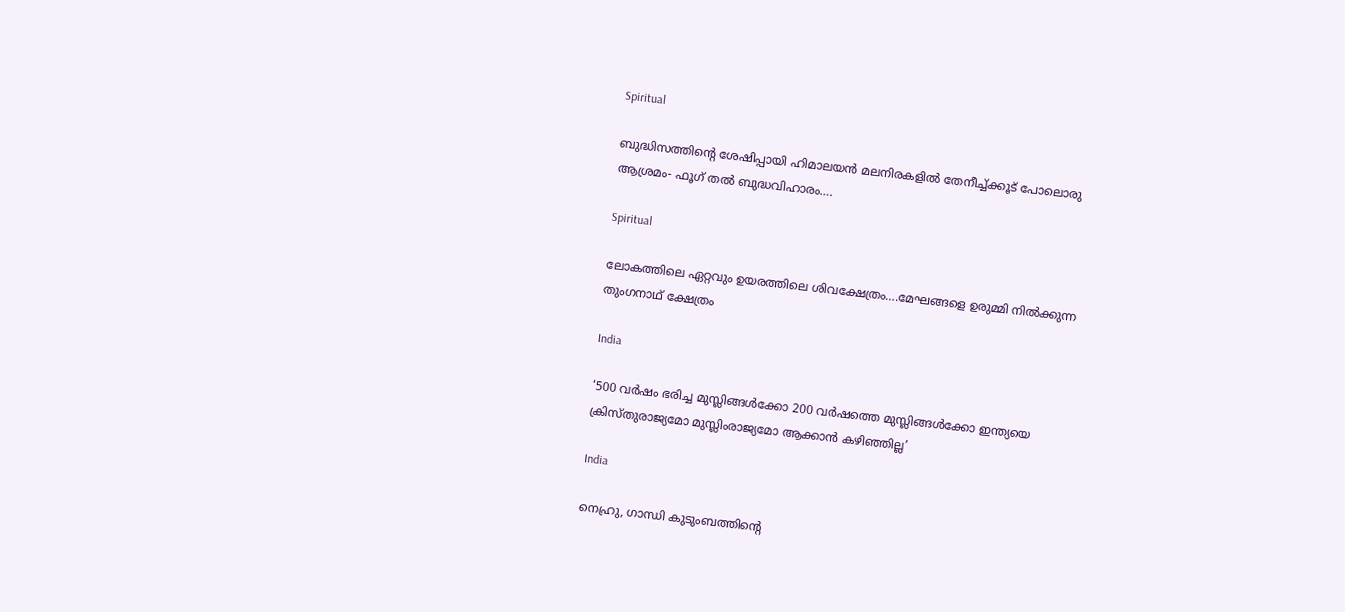Spiritual

ബുദ്ധിസത്തിന്റെ ശേഷിപ്പായി ഹിമാലയന്‍ മലനിരകളില്‍ തേനീച്ച്ക്കൂട് പോലൊരു ആശ്രമം- ഫൂഗ് തല്‍ ബുദ്ധവിഹാരം….

Spiritual

ലോകത്തിലെ ഏറ്റവും ഉയരത്തിലെ ശിവക്ഷേത്രം….മേഘങ്ങളെ ഉരുമ്മി നില്‍ക്കുന്ന തുംഗനാഥ് ക്ഷേത്രം

India

‘500 വര്‍ഷം ഭരിച്ച മുസ്ലിങ്ങള്‍ക്കോ 200 വര്‍ഷത്തെ മുസ്ലിങ്ങള്‍ക്കോ ഇന്ത്യയെ ക്രിസ്തുരാജ്യമോ മുസ്ലിംരാജ്യമോ ആക്കാന്‍ കഴിഞ്ഞില്ല’

India

നെഹ്രു, ഗാന്ധി കുടുംബത്തിന്റെ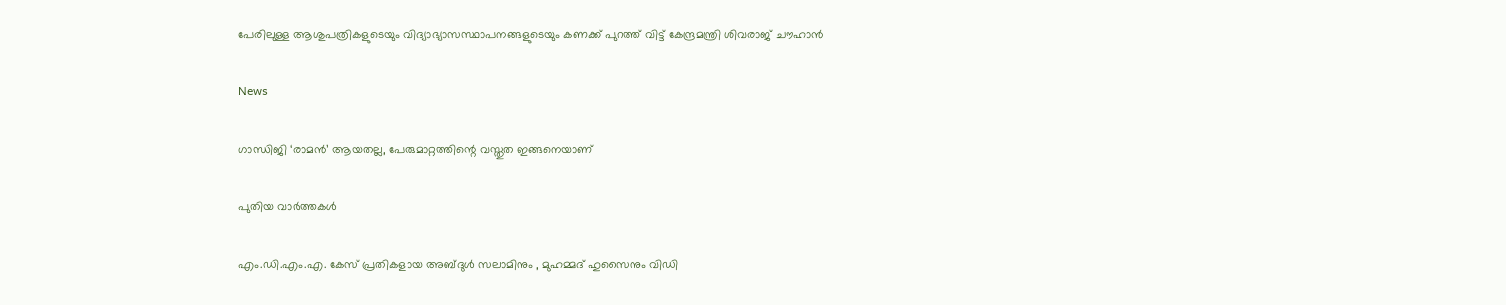പേരിലുള്ള ആശുപത്രികളുടെയും വിദ്യാഭ്യാസസ്ഥാപനങ്ങളുടെയും കണക്ക് പുറത്ത് വിട്ട് കേന്ദ്രമന്ത്രി ശിവരാജ് ചൗഹാന്‍

News

ഗാന്ധിജി ‘രാമൻ’ ആയതല്ല, പേരുമാറ്റത്തിന്റെ വസ്തുത ഇങ്ങനെയാണ്

പുതിയ വാര്‍ത്തകള്‍

എം.ഡി.എം.എ. കേസ് പ്രതികളായ അബ്ദുൾ സലാമിനും , മുഹമ്മദ് ഹുസൈനും വിഡി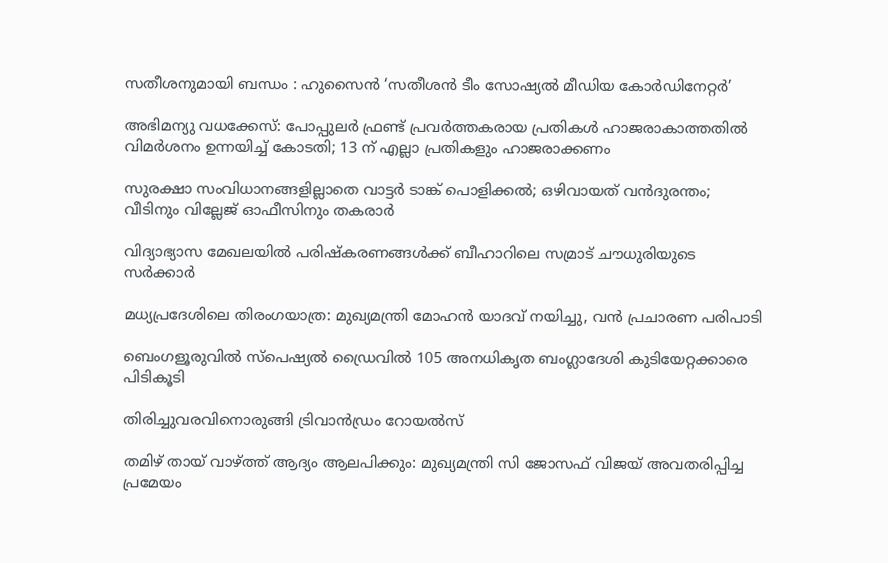സതീശനുമായി ബന്ധം : ഹുസൈൻ ‘സതീശൻ ടീം സോഷ്യൽ മീഡിയ കോർഡിനേറ്റർ’

അഭിമന്യു വധക്കേസ്: പോപ്പുലര്‍ ഫ്രണ്ട് പ്രവര്‍ത്തകരായ പ്രതികള്‍ ഹാജരാകാത്തതിൽ വിമർശനം ഉന്നയിച്ച് കോടതി; 13 ന് എല്ലാ പ്രതികളും ഹാജരാക്കണം

സുരക്ഷാ സംവിധാനങ്ങളില്ലാതെ വാട്ടർ ടാങ്ക് പൊളിക്കൽ; ഒഴിവായത് വന്‍ദുരന്തം; വീടിനും വില്ലേജ് ഓഫീസിനും തകരാര്‍

വിദ്യാഭ്യാസ മേഖലയിൽ പരിഷ്‌കരണങ്ങൾക്ക് ബീഹാറിലെ സമ്രാട് ചൗധുരിയുടെ സർക്കാർ

മധ്യപ്രദേശിലെ തിരംഗയാത്ര: മുഖ്യമന്ത്രി മോഹൻ യാദവ് നയിച്ചു, വൻ പ്രചാരണ പരിപാടി

ബെംഗളൂരുവിൽ സ്പെഷ്യൽ ഡ്രൈവിൽ 105 അനധികൃത ബംഗ്ലാദേശി കുടിയേറ്റക്കാരെ പിടികൂടി

തിരിച്ചുവരവിനൊരുങ്ങി ട്രിവാന്‍ഡ്രം റോയല്‍സ്

തമിഴ് തായ് വാഴ്‌ത്ത് ആദ്യം ആലപിക്കും: മുഖ്യമന്ത്രി സി ജോസഫ് വിജയ് അവതരിപ്പിച്ച പ്രമേയം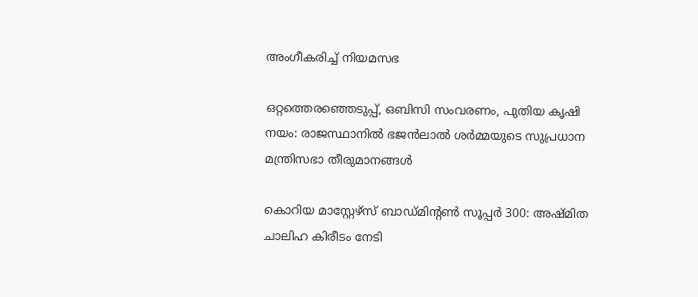അംഗീകരിച്ച്‌ നിയമസഭ

ഒറ്റത്തെരഞ്ഞെടുപ്പ്, ഒബിസി സംവരണം, പുതിയ കൃഷി നയം: രാജസ്ഥാനിൽ ഭജൻലാൽ ശർമ്മയുടെ സുപ്രധാന മന്ത്രിസഭാ തീരുമാനങ്ങൾ

കൊറിയ മാസ്റ്റേഴ്‌സ് ബാഡ്മിന്റണ്‍ സൂപ്പര്‍ 300: അഷ്മിത ചാലിഹ കിരീടം നേടി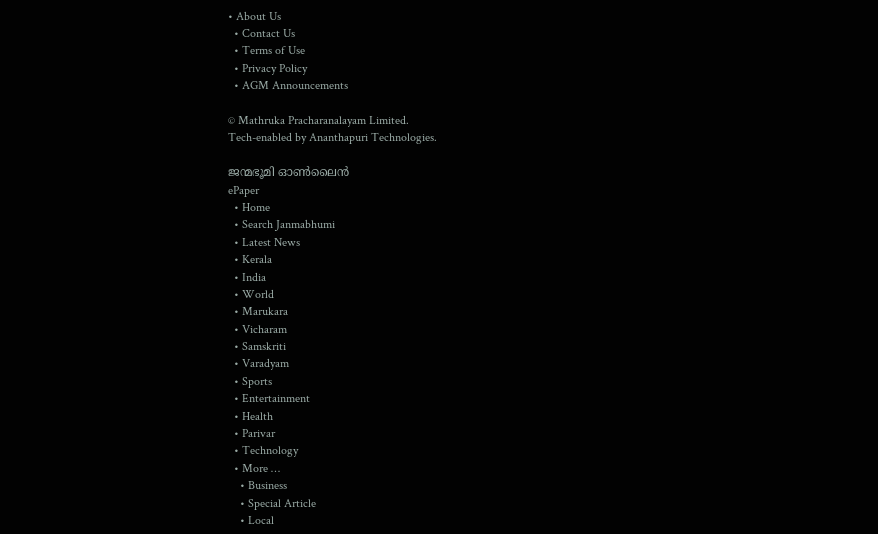• About Us
  • Contact Us
  • Terms of Use
  • Privacy Policy
  • AGM Announcements

© Mathruka Pracharanalayam Limited.
Tech-enabled by Ananthapuri Technologies.

ജന്മഭൂമി ഓണ്‍ലൈന്‍
ePaper
  • Home
  • Search Janmabhumi
  • Latest News
  • Kerala
  • India
  • World
  • Marukara
  • Vicharam
  • Samskriti
  • Varadyam
  • Sports
  • Entertainment
  • Health
  • Parivar
  • Technology
  • More …
    • Business
    • Special Article
    • Local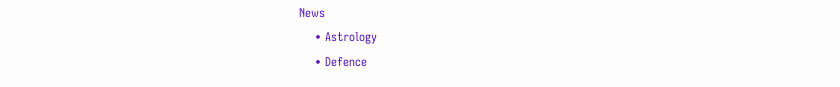News
    • Astrology
    • Defence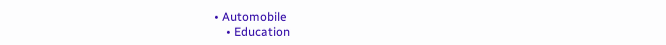• Automobile
    • Education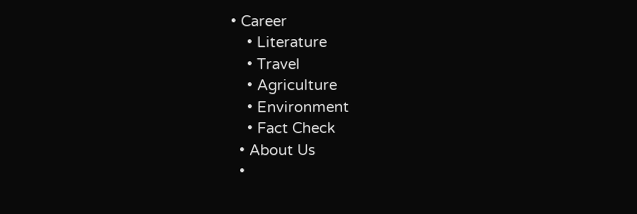• Career
    • Literature
    • Travel
    • Agriculture
    • Environment
    • Fact Check
  • About Us
  •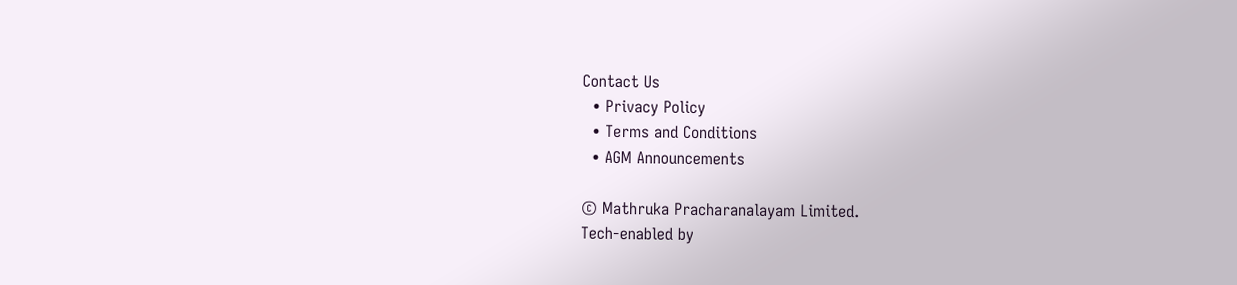Contact Us
  • Privacy Policy
  • Terms and Conditions
  • AGM Announcements

© Mathruka Pracharanalayam Limited.
Tech-enabled by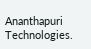Ananthapuri Technologies.